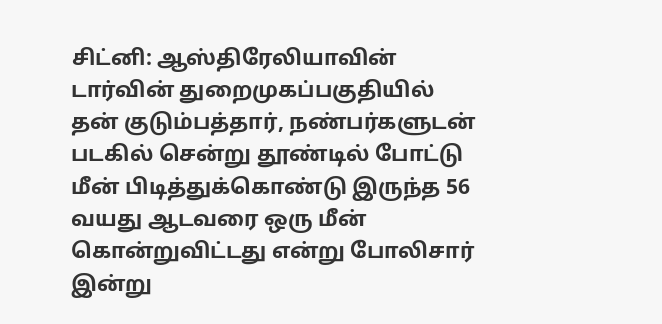சிட்னி: ஆஸ்திரேலியாவின் டார்வின் துறைமுகப்பகுதியில் தன் குடும்பத்தார், நண்பர்களுடன் படகில் சென்று தூண்டில் போட்டு மீன் பிடித்துக்கொண்டு இருந்த 56 வயது ஆடவரை ஒரு மீன் கொன்றுவிட்டது என்று போலிசார் இன்று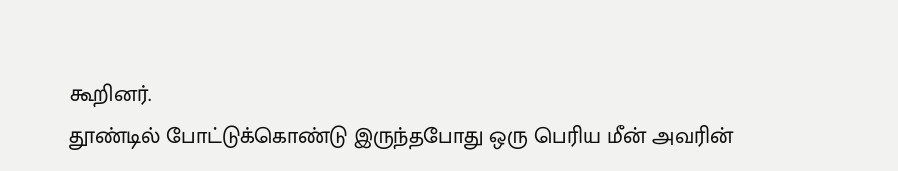கூறினர்.
தூண்டில் போட்டுக்கொண்டு இருந்தபோது ஒரு பெரிய மீன் அவரின்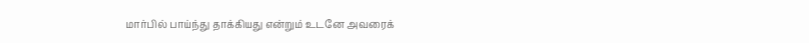மார்பில் பாய்ந்து தாக்கியது என்றும் உடனே அவரைக்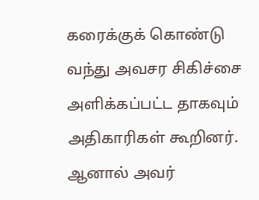கரைக்குக் கொண்டு வந்து அவசர சிகிச்சை அளிக்கப்பட்ட தாகவும் அதிகாரிகள் கூறினர். ஆனால் அவர்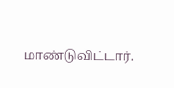மாண்டுவிட்டார்.